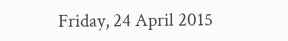Friday, 24 April 2015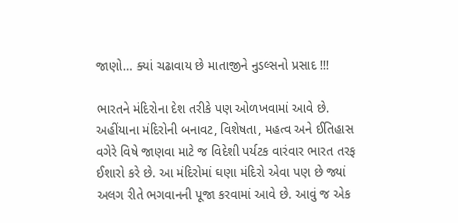જાણો… ક્યાં ચઢાવાય છે માતાજીને નુડલ્સનો પ્રસાદ !!!

ભારતને મંદિરોના દેશ તરીકે પણ ઓળખવામાં આવે છે. અહીંયાના મંદિરોની બનાવટ, વિશેષતા, મહત્વ અને ઈતિહાસ વગેરે વિષે જાણવા માટે જ વિદેશી પર્યટક વારંવાર ભારત તરફ ઈશારો કરે છે. આ મંદિરોમાં ઘણા મંદિરો એવા પણ છે જ્યાં અલગ રીતે ભગવાનની પૂજા કરવામાં આવે છે. આવું જ એક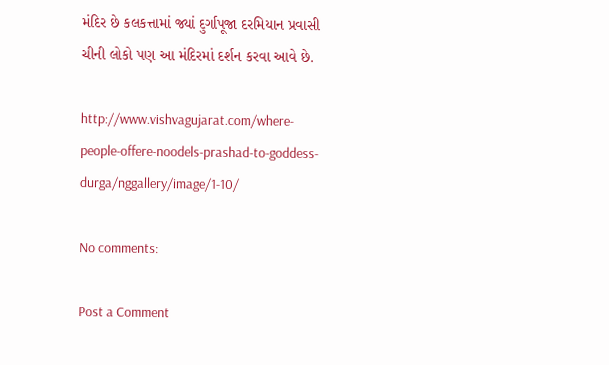મંદિર છે કલકત્તામાં જ્યાં દુર્ગાપૂજા દરમિયાન પ્રવાસી ચીની લોકો પણ આ મંદિરમાં દર્શન કરવા આવે છે.

http://www.vishvagujarat.com/where-people-offere-noodels-prashad-to-goddess-durga/nggallery/image/1-10/

No comments:

Post a Comment